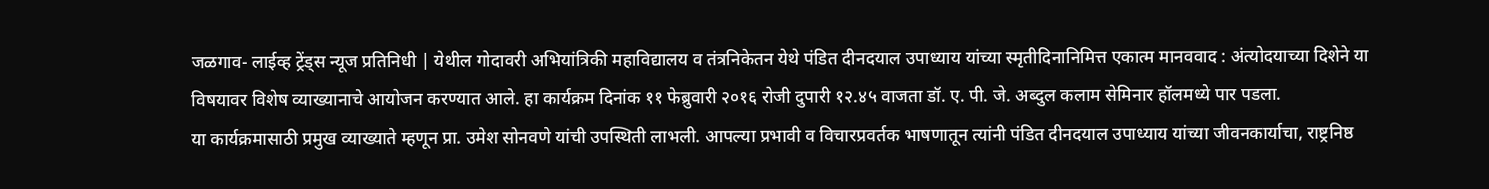जळगाव- लाईव्ह ट्रेंड्स न्यूज प्रतिनिधी | येथील गोदावरी अभियांत्रिकी महाविद्यालय व तंत्रनिकेतन येथे पंडित दीनदयाल उपाध्याय यांच्या स्मृतीदिनानिमित्त एकात्म मानववाद : अंत्योदयाच्या दिशेने या विषयावर विशेष व्याख्यानाचे आयोजन करण्यात आले. हा कार्यक्रम दिनांक ११ फेब्रुवारी २०१६ रोजी दुपारी १२.४५ वाजता डॉ. ए. पी. जे. अब्दुल कलाम सेमिनार हॉलमध्ये पार पडला.
या कार्यक्रमासाठी प्रमुख व्याख्याते म्हणून प्रा. उमेश सोनवणे यांची उपस्थिती लाभली. आपल्या प्रभावी व विचारप्रवर्तक भाषणातून त्यांनी पंडित दीनदयाल उपाध्याय यांच्या जीवनकार्याचा, राष्ट्रनिष्ठ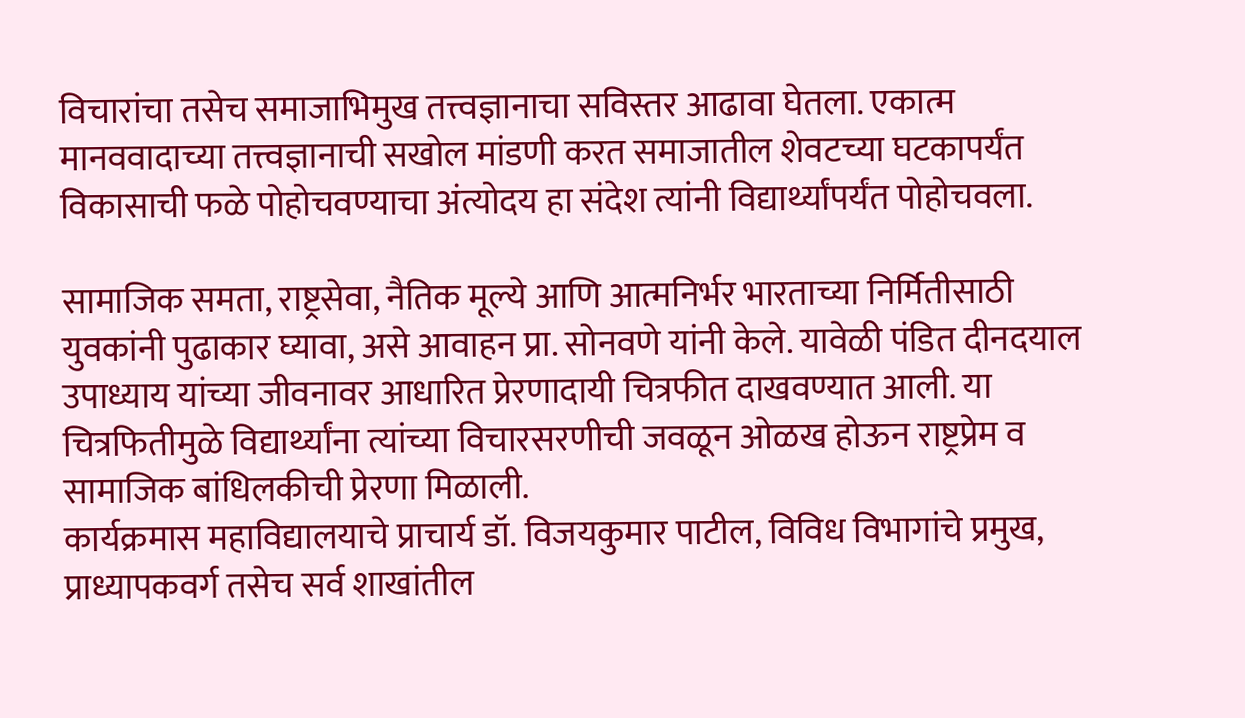विचारांचा तसेच समाजाभिमुख तत्त्वज्ञानाचा सविस्तर आढावा घेतला. एकात्म मानववादाच्या तत्त्वज्ञानाची सखोल मांडणी करत समाजातील शेवटच्या घटकापर्यंत विकासाची फळे पोहोचवण्याचा अंत्योदय हा संदेश त्यांनी विद्यार्थ्यांपर्यंत पोहोचवला.

सामाजिक समता, राष्ट्रसेवा, नैतिक मूल्ये आणि आत्मनिर्भर भारताच्या निर्मितीसाठी युवकांनी पुढाकार घ्यावा, असे आवाहन प्रा. सोनवणे यांनी केले. यावेळी पंडित दीनदयाल उपाध्याय यांच्या जीवनावर आधारित प्रेरणादायी चित्रफीत दाखवण्यात आली. या चित्रफितीमुळे विद्यार्थ्यांना त्यांच्या विचारसरणीची जवळून ओळख होऊन राष्ट्रप्रेम व सामाजिक बांधिलकीची प्रेरणा मिळाली.
कार्यक्रमास महाविद्यालयाचे प्राचार्य डॉ. विजयकुमार पाटील, विविध विभागांचे प्रमुख, प्राध्यापकवर्ग तसेच सर्व शाखांतील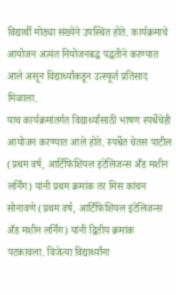विद्यार्थी मोठ्या संख्येने उपस्थित होते. कार्यक्रमाचे आयोजन अत्यंत नियोजनबद्ध पद्धतीने करण्यात आले असून विद्यार्थ्यांकडून उत्स्फूर्त प्रतिसाद मिळाला.
याच कार्यक्रमांतर्गत विद्यार्थ्यांसाठी भाषण स्पर्धेचेही आयोजन करण्यात आले होते. स्पर्धेत चेतस पाटील (प्रथम वर्ष, आर्टिफिशियल इंटेलिजन्स अँड मशीन लर्निंग) यांनी प्रथम क्रमांक तर मिस कांचन सोनावणे (प्रथम वर्ष, आर्टिफिशियल इंटेलिजन्स अँड मशीन लर्निंग) यांनी द्वितीय क्रमांक पटकावला. विजेत्या विद्यार्थ्यांना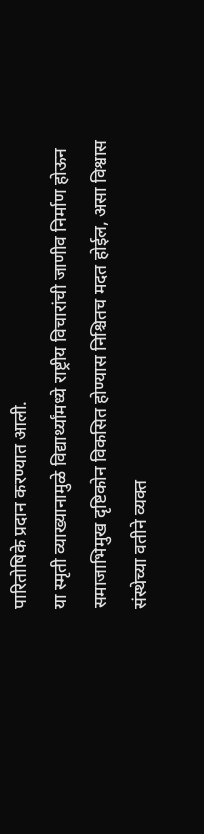पारितोषिके प्रदान करण्यात आली.
या स्मृती व्याख्यानामुळे विद्यार्थ्यांमध्ये राष्ट्रीय विचारांची जाणीव निर्माण होऊन समाजाभिमुख दृष्टिकोन विकसित होण्यास निश्चितच मदत होईल, असा विश्वास संस्थेच्या वतीने व्यक्त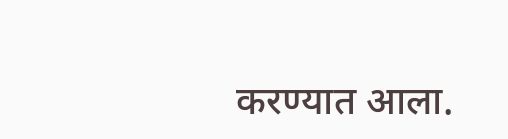करण्यात आला.